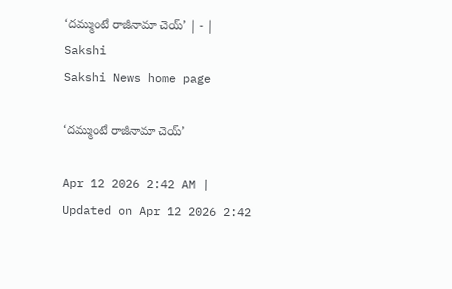‘దమ్ముంటే రాజీనామా చెయ్‌’ | - | Sakshi
Sakshi News home page

‘దమ్ముంటే రాజీనామా చెయ్‌’

Apr 12 2026 2:42 AM | Updated on Apr 12 2026 2:42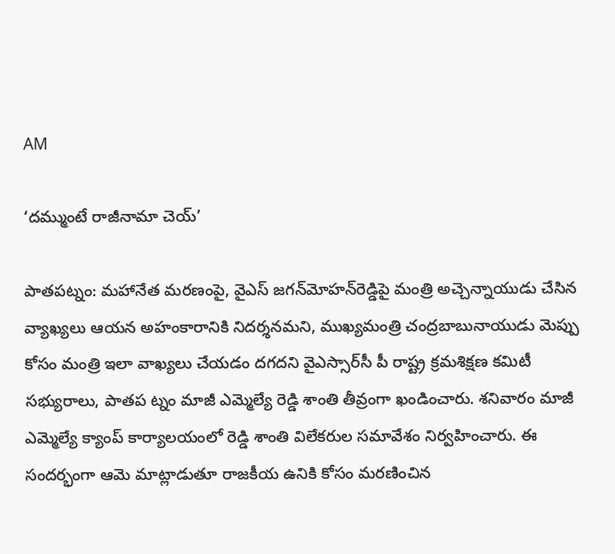AM

‘దమ్ముంటే రాజీనామా చెయ్‌’

పాతపట్నం: మహానేత మరణంపై, వైఎస్‌ జగన్‌మోహన్‌రెడ్డిపై మంత్రి అచ్చెన్నాయుడు చేసిన వ్యాఖ్యలు ఆయన అహంకారానికి నిదర్శనమని, ముఖ్యమంత్రి చంద్రబాబునాయుడు మెప్పు కోసం మంత్రి ఇలా వాఖ్యలు చేయడం దగదని వైఎస్సార్‌సీ పీ రాష్ట్ర క్రమశిక్షణ కమిటీ సభ్యురాలు, పాతప ట్నం మాజీ ఎమ్మెల్యే రెడ్డి శాంతి తీవ్రంగా ఖండించారు. శనివారం మాజీ ఎమ్మెల్యే క్యాంప్‌ కార్యాలయంలో రెడ్డి శాంతి విలేకరుల సమావేశం నిర్వహించారు. ఈ సందర్భంగా ఆమె మాట్లాడుతూ రాజకీయ ఉనికి కోసం మరణించిన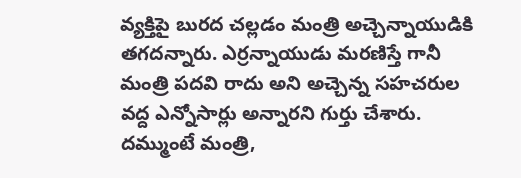వ్యక్తిపై బురద చల్లడం మంత్రి అచ్చెన్నాయుడికి తగదన్నారు. ఎర్రన్నాయుడు మరణిస్తే గానీ మంత్రి పదవి రాదు అని అచ్చెన్న సహచరుల వద్ద ఎన్నోసార్లు అన్నారని గుర్తు చేశారు. దమ్ముంటే మంత్రి,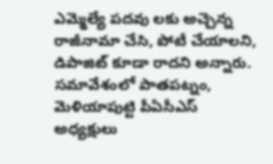ఎమ్మెల్యే పదవు లకు అచ్చెన్న రాజీనామా చేసి, పోటీ చేయాలని, డిపాజిట్‌ కూడా రాదని అన్నారు. సమావేశంలో పాతపట్నం, మెళియాపుట్టి పీఏసీఎస్‌ అధ్యక్షులు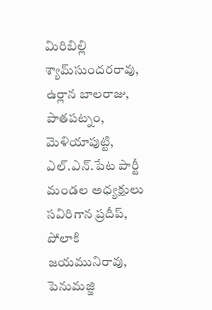మిరిబిల్లి శ్యామ్‌సుందరరావు, ఉర్లాన బాలరాజు, పాతపట్నం, మెళియాపుట్టి, ఎల్‌.ఎన్‌.పేట పార్టీ మండల అధ్యక్షులు సవిరిగాన ప్రదీప్‌, పోలాకి జయమునిరావు, పెనుమజ్జి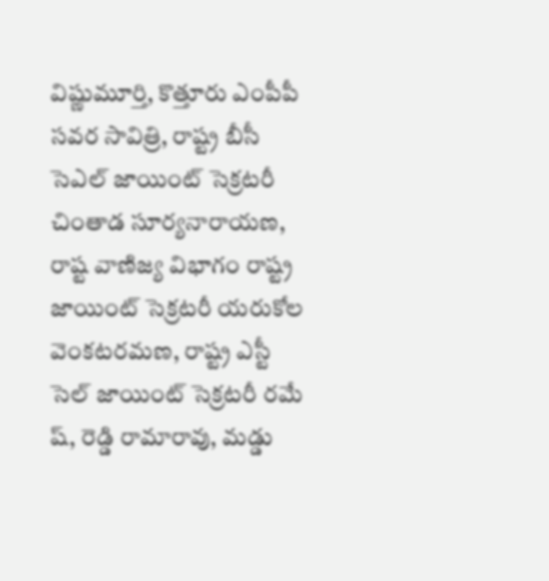విష్ణుమూర్తి, కొత్తూరు ఎంపీపీ సవర సావిత్రి, రాష్ట్ర బీసీ సెఎల్‌ జాయింట్‌ సెక్రటరీ చింతాడ సూర్యనారాయణ, రాష్ట వాణిజ్య విభాగం రాష్ట్ర జాయింట్‌ సెక్రటరీ యరుకోల వెంకటరమణ, రాష్ట్ర ఎస్టీ సెల్‌ జాయింట్‌ సెక్రటరీ రమే ష్‌, రెడ్డి రామారావు, మడ్డు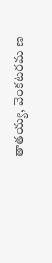తాతయ్య, వెంకటరమ ణ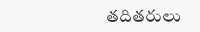తదితరులు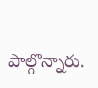పాల్గొన్నారు.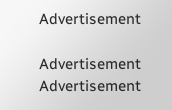Advertisement

Advertisement
Advertisement